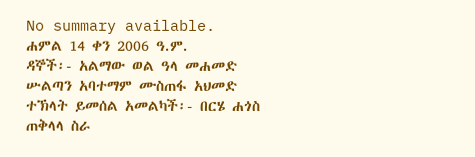No summary available.
ሐምል 14 ቀን 2006 ዓ.ም.
ዳኞች፡- አልማው ወል ዓላ መሐመድ ሡልጣን አባተማም ሙስጠፋ አህመድ ተኽላት ይመሰል አመልካች፡- በርሄ ሐጎስ ጠቅላላ ስራ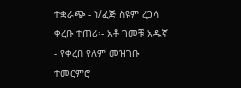ተቋራጭ - ነ/ፈጅ ስዩም ረጋሳ ቀረቡ ተጠሪ፡- አቶ ገመቹ አዱኛ - የቀረበ የለም መዝገቡ ተመርምሮ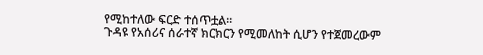የሚከተለው ፍርድ ተሰጥቷል።
ጉዳዩ የአሰሪና ሰራተኛ ክርክርን የሚመለከት ሲሆን የተጀመረውም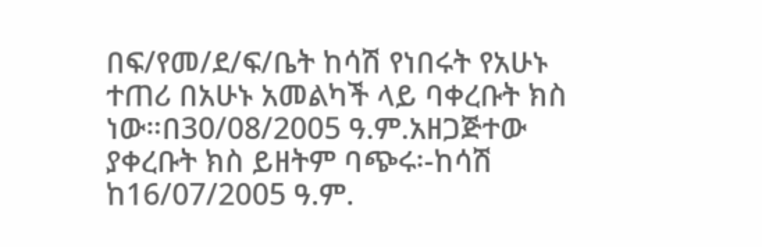በፍ/የመ/ደ/ፍ/ቤት ከሳሽ የነበሩት የአሁኑ ተጠሪ በአሁኑ አመልካች ላይ ባቀረቡት ክስ ነው።በ30/08/2005 ዓ.ም.አዘጋጅተው ያቀረቡት ክስ ይዘትም ባጭሩ፡-ከሳሽ ከ16/07/2005 ዓ.ም.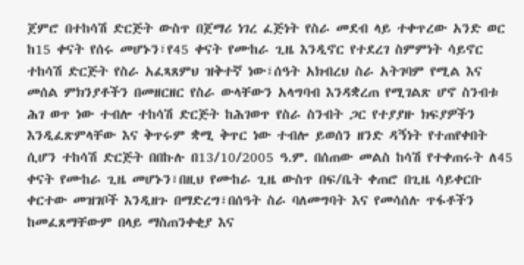ጀምሮ በተከሳሽ ድርጅት ውስጥ በጀማሪ ነገረ ፈጅነት የስራ መደብ ላይ ተቀጥረው አንድ ወር ከ15 ቀናት የሰሩ መሆኑን፣የ45 ቀናት የሙከራ ጊዜ እንዲኖር የተደረገ ስምምነት ሳይኖር ተከሳሽ ድርጅት የስራ አፈጻጸምህ ዝቅተኛ ነው፣ሰዓት አክብረህ ስራ አትገባም የሚል እና መሰል ምክንያቶችን በመዘርዘር የስራ ውላቸውን አላግባብ እንዳቋረጠ የሚገልጽ ሆኖ ስንብቱ ሕገ ወጥ ነው ተብሎ ተከሳሽ ድርጅት ከሕገወጥ የስራ ስንብት ጋር የተያያዙ ክፍያዎችን እንዲፈጽምላቸው እና ቅጥሩም ቋሚ ቅጥር ነው ተብሎ ይወሰን ዘንድ ዳኝነት የተጠየቀበት ሲሆን ተከሳሽ ድርጅት በበኩሉ በ13/10/2005 ዓ.ም. በሰጠው መልስ ከሳሽ የተቀጠሩት ለ45 ቀናት የሙከራ ጊዜ መሆኑን፣በዚህ የሙከራ ጊዜ ውስጥ በፍ/ቤት ቀጠሮ በጊዜ ሳይቀርቡ ቀርተው መዝገቦች እንዲዘጉ በማድረግ፣በሰዓት ስራ ባለመግባት እና የመሳሰሉ ጥፋቶችን ከመፈጸማቸውም በላይ ማስጠንቀቂያ እና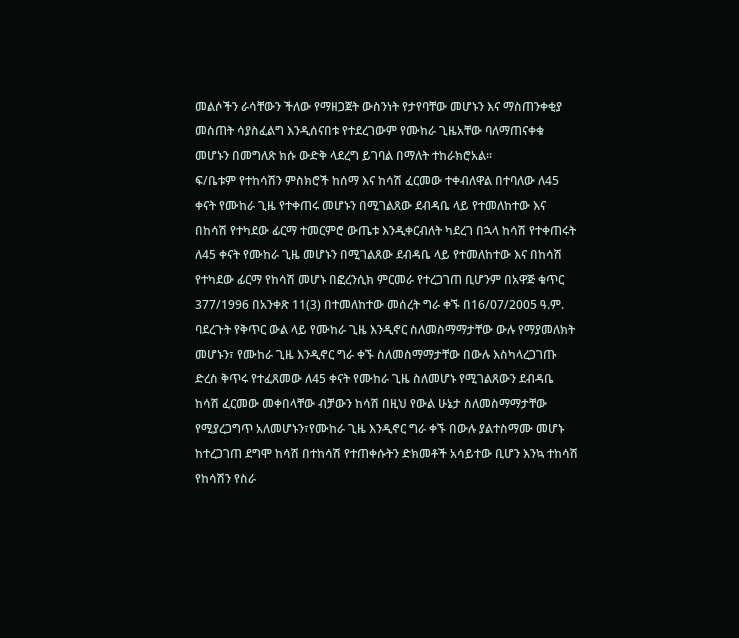መልሶችን ራሳቸውን ችለው የማዘጋጀት ውስንነት የታየባቸው መሆኑን እና ማስጠንቀቂያ መስጠት ሳያስፈልግ እንዲሰናበቱ የተደረገውም የሙከራ ጊዜአቸው ባለማጠናቀቁ መሆኑን በመግለጽ ክሱ ውድቅ ላደረግ ይገባል በማለት ተከራክሮአል።
ፍ/ቤቱም የተከሳሽን ምስክሮች ከሰማ እና ከሳሽ ፈርመው ተቀብለዋል በተባለው ለ45 ቀናት የሙከራ ጊዜ የተቀጠሩ መሆኑን በሚገልጸው ደብዳቤ ላይ የተመለከተው እና በከሳሽ የተካደው ፊርማ ተመርምሮ ውጤቱ እንዲቀርብለት ካደረገ በኋላ ከሳሽ የተቀጠሩት ለ45 ቀናት የሙከራ ጊዜ መሆኑን በሚገልጸው ደብዳቤ ላይ የተመለከተው እና በከሳሽ የተካደው ፊርማ የከሳሽ መሆኑ በፎረንሲክ ምርመራ የተረጋገጠ ቢሆንም በአዋጅ ቁጥር 377/1996 በአንቀጽ 11(3) በተመለከተው መሰረት ግራ ቀኙ በ16/07/2005 ዓ.ም. ባደረጉት የቅጥር ውል ላይ የሙከራ ጊዜ እንዲኖር ስለመስማማታቸው ውሉ የማያመለክት መሆኑን፣ የሙከራ ጊዜ እንዲኖር ግራ ቀኙ ስለመስማማታቸው በውሉ እስካላረጋገጡ ድረስ ቅጥሩ የተፈጸመው ለ45 ቀናት የሙከራ ጊዜ ስለመሆኑ የሚገልጸውን ደብዳቤ ከሳሽ ፈርመው መቀበላቸው ብቻውን ከሳሽ በዚህ የውል ሁኔታ ስለመስማማታቸው የሚያረጋግጥ አለመሆኑን፣የሙከራ ጊዜ እንዲኖር ግራ ቀኙ በውሉ ያልተስማሙ መሆኑ ከተረጋገጠ ደግሞ ከሳሽ በተከሳሽ የተጠቀሱትን ድክመቶች አሳይተው ቢሆን እንኳ ተከሳሽ የከሳሽን የስራ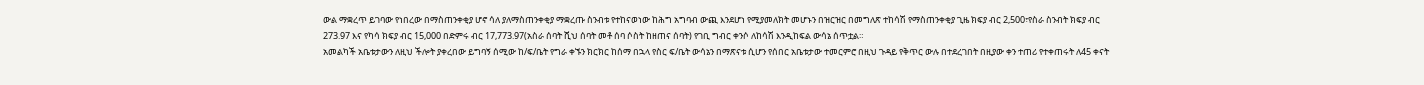ውል ማቋረጥ ይገባው የነበረው በማስጠንቀቂያ ሆኖ ሳለ ያለማስጠንቀቂያ ማቋረጡ ስንብቱ የተከናወነው ከሕግ አግባብ ውጪ እንደሆነ የሚያመለክት መሆኑን በዝርዝር በመግለጽ ተከሳሽ የማስጠንቀቂያ ጊዜ ክፍያ ብር 2,500፣የስራ ስንብት ክፍያ ብር 273.97 እና የካሳ ክፍያ ብር 15,000 በድምሩ ብር 17,773.97(አስራ ሰባት ሺህ ሰባት መቶ ሰባ ሶስት ከዘጠና ሰባት) የገቢ ግብር ቀንሶ ለከሳሽ እንዲከፍል ውሳኔ ሰጥቷል።
አመልካች አቤቱታውን ለዚህ ችሎት ያቀረበው ይግባኝ ሰሚው ከ/ፍ/ቤት የግራ ቀኙን ክርክር ከሰማ በኋላ የስር ፍ/ቤት ውሳኔን በማጽናቱ ሲሆን የሰበር አቤቱታው ተመርምሮ በዚህ ጉዳይ የቅጥር ውሉ በተደረገበት በዚያው ቀን ተጠሪ የተቀጠሩት ለ45 ቀናት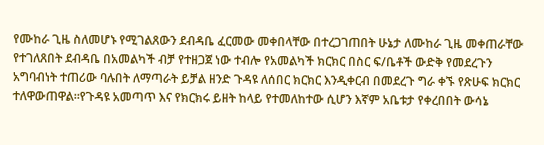የሙከራ ጊዜ ስለመሆኑ የሚገልጸውን ደብዳቤ ፈርመው መቀበላቸው በተረጋገጠበት ሁኔታ ለሙከራ ጊዜ መቀጠራቸው የተገለጸበት ደብዳቤ በአመልካች ብቻ የተዘጋጀ ነው ተብሎ የአመልካች ክርክር በስር ፍ/ቤቶች ውድቅ የመደረጉን አግባብነት ተጠሪው ባሉበት ለማጣራት ይቻል ዘንድ ጉዳዩ ለሰበር ክርክር እንዲቀርብ በመደረጉ ግራ ቀኙ የጽሁፍ ክርክር ተለዋውጠዋል።የጉዳዩ አመጣጥ እና የክርክሩ ይዘት ከላይ የተመለከተው ሲሆን እኛም አቤቱታ የቀረበበት ውሳኔ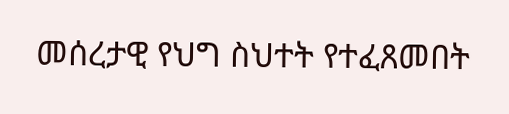መሰረታዊ የህግ ስህተት የተፈጸመበት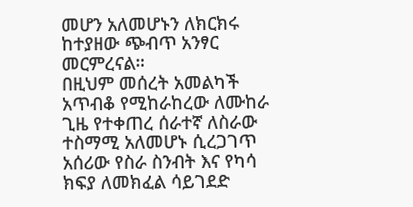መሆን አለመሆኑን ለክርክሩ ከተያዘው ጭብጥ አንፃር መርምረናል።
በዚህም መሰረት አመልካች አጥብቆ የሚከራከረው ለሙከራ ጊዜ የተቀጠረ ሰራተኛ ለስራው ተስማሚ አለመሆኑ ሲረጋገጥ አሰሪው የስራ ስንብት እና የካሳ ክፍያ ለመክፈል ሳይገደድ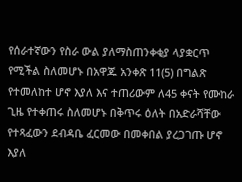የሰራተኛውን የስራ ውል ያለማስጠንቀቂያ ላያቋርጥ የሚችል ስለመሆኑ በአዋጁ አንቀጽ 11(5) በግልጽ የተመለከተ ሆኖ እያለ እና ተጠሪውም ለ45 ቀናት የሙከራ ጊዜ የተቀጠሩ ስለመሆኑ በቅጥሩ ዕለት በአድራሻቸው የተጻፈውን ደብዳቤ ፈርመው በመቀበል ያረጋገጡ ሆኖ እያለ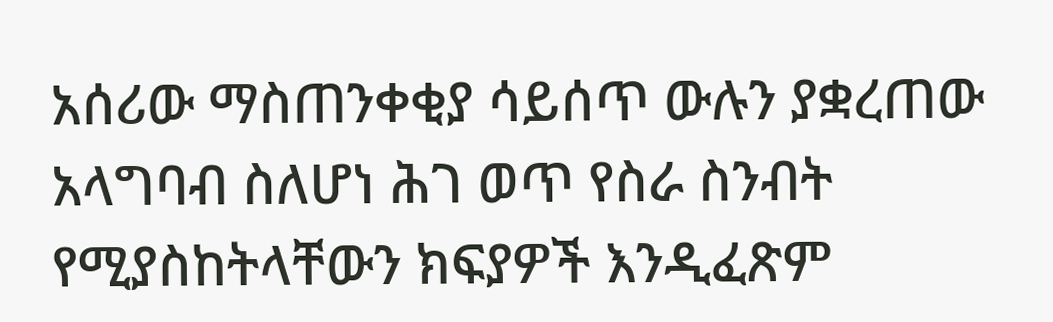አሰሪው ማስጠንቀቂያ ሳይሰጥ ውሉን ያቋረጠው አላግባብ ስለሆነ ሕገ ወጥ የስራ ስንብት የሚያስከትላቸውን ክፍያዎች እንዲፈጽም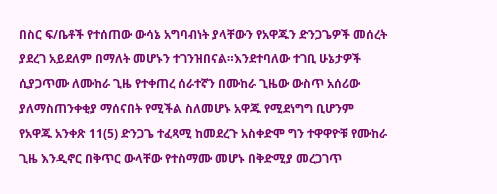በስር ፍ/ቤቶች የተሰጠው ውሳኔ አግባብነት ያላቸውን የአዋጁን ድንጋጌዎች መሰረት ያደረገ አይደለም በማለት መሆኑን ተገንዝበናል።እንደተባለው ተገቢ ሁኔታዎች ሲያጋጥሙ ለሙከራ ጊዜ የተቀጠረ ሰራተኛን በሙከራ ጊዜው ውስጥ አሰሪው ያለማስጠንቀቂያ ማሰናበት የሚችል ስለመሆኑ አዋጁ የሚደነግግ ቢሆንም የአዋጁ አንቀጽ 11(5) ድንጋጌ ተፈጻሚ ከመደረጉ አስቀድሞ ግን ተዋዋዮቹ የሙከራ ጊዜ እንዲኖር በቅጥር ውላቸው የተስማሙ መሆኑ በቅድሚያ መረጋገጥ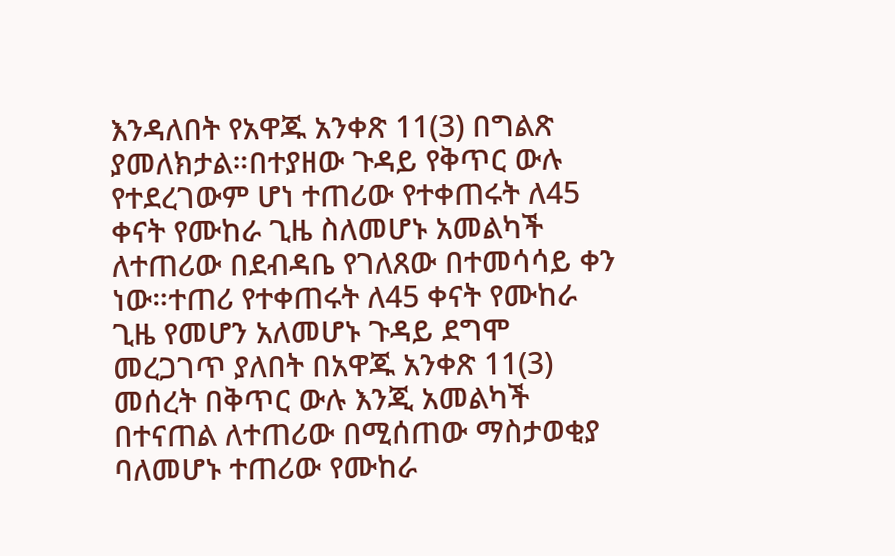እንዳለበት የአዋጁ አንቀጽ 11(3) በግልጽ ያመለክታል።በተያዘው ጉዳይ የቅጥር ውሉ የተደረገውም ሆነ ተጠሪው የተቀጠሩት ለ45 ቀናት የሙከራ ጊዜ ስለመሆኑ አመልካች ለተጠሪው በደብዳቤ የገለጸው በተመሳሳይ ቀን ነው።ተጠሪ የተቀጠሩት ለ45 ቀናት የሙከራ ጊዜ የመሆን አለመሆኑ ጉዳይ ደግሞ መረጋገጥ ያለበት በአዋጁ አንቀጽ 11(3) መሰረት በቅጥር ውሉ እንጂ አመልካች በተናጠል ለተጠሪው በሚሰጠው ማስታወቂያ ባለመሆኑ ተጠሪው የሙከራ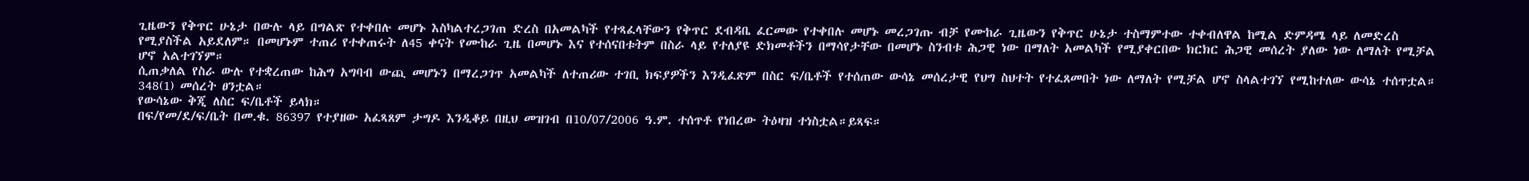ጊዜውን የቅጥር ሁኔታ በውሉ ላይ በግልጽ የተቀበሉ መሆኑ እስካልተረጋገጠ ድረስ በአመልካች የተጻፈላቸውን የቅጥር ደብዳቤ ፈርመው የተቀበሉ መሆኑ መረጋገጡ ብቻ የሙከራ ጊዜውን የቅጥር ሁኔታ ተስማምተው ተቀብለዋል ከሚል ድምዳሜ ላይ ለመድረስ የሚያስችል አይደለም። በመሆኑም ተጠሪ የተቀጠሩት ለ45 ቀናት የሙከራ ጊዜ በመሆኑ እና የተሰናበቱትም በስራ ላይ የተለያዩ ድክመቶችን በማሳየታቸው በመሆኑ ስንብቱ ሕጋዊ ነው በማለት አመልካች የሚያቀርበው ክርክር ሕጋዊ መሰረት ያለው ነው ለማለት የሚቻል ሆኖ አልተገኘም።
ሲጠቃለል የስራ ውሉ የተቋረጠው ከሕግ አግባብ ውጪ መሆኑን በማረጋገጥ አመልካች ለተጠሪው ተገቢ ክፍያዎችን እንዲፈጽም በስር ፍ/ቤቶች የተሰጠው ውሳኔ መሰረታዊ የህግ ስህተት የተፈጸመበት ነው ለማለት የሚቻል ሆኖ ስላልተገኘ የሚከተለው ውሳኔ ተሰጥቷል።
348(1) መሰረት ፀንቷል።
የውሳኔው ቅጂ ለስር ፍ/ቤቶች ይላክ።
በፍ/የመ/ደ/ፍ/ቤት በመ.ቁ. 86397 የተያዘው አፈጻጸም ታግዶ እንዲቆይ በዚህ መዝገብ በ10/07/2006 ዓ.ም. ተሰጥቶ የነበረው ትዕዛዝ ተነስቷል።ይጻፍ።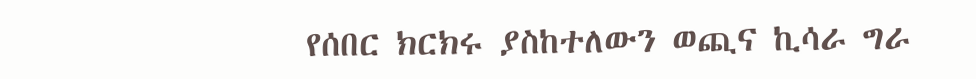የሰበር ክርክሩ ያስከተለውን ወጪና ኪሳራ ግራ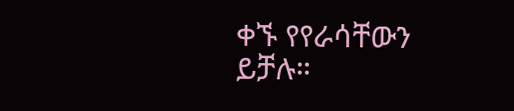ቀኙ የየራሳቸውን ይቻሉ።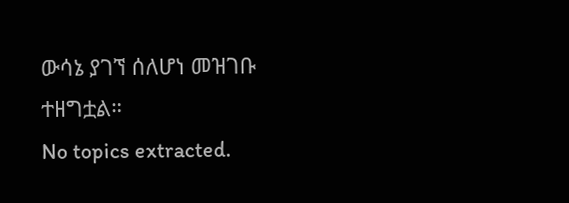ውሳኔ ያገኘ ሰለሆነ መዝገቡ ተዘግቷል።
No topics extracted.